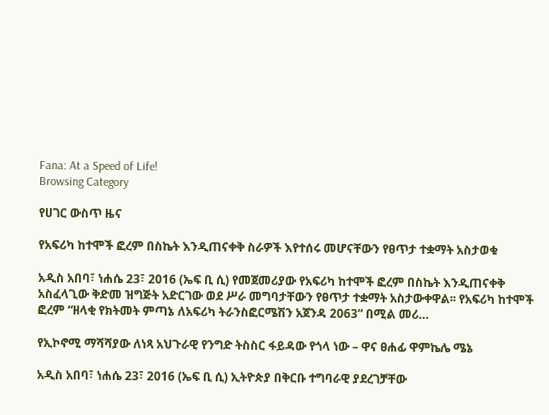Fana: At a Speed of Life!
Browsing Category

የሀገር ውስጥ ዜና

የአፍሪካ ከተሞች ፎረም በስኬት እንዲጠናቀቅ ስራዎች እየተሰሩ መሆናቸውን የፀጥታ ተቋማት አስታወቁ

አዲስ አበባ፣ ነሐሴ 23፣ 2016 (ኤፍ ቢ ሲ) የመጀመሪያው የአፍሪካ ከተሞች ፎረም በስኬት እንዲጠናቀቅ አስፈላጊው ቅድመ ዝግጅት አድርገው ወደ ሥራ መግባታቸውን የፀጥታ ተቋማት አስታውቀዋል፡፡ የአፍሪካ ከተሞች ፎረም “ዘላቂ የክትመት ምጣኔ ለአፍሪካ ትራንስፎርሜሽን አጀንዳ 2063” በሚል መሪ…

የኢኮኖሚ ማሻሻያው ለነጻ አህጉራዊ የንግድ ትስስር ፋይዳው የጎላ ነው – ዋና ፀሐፊ ዋምኬሌ ሜኔ

አዲስ አበባ፣ ነሐሴ 23፣ 2016 (ኤፍ ቢ ሲ) ኢትዮጵያ በቅርቡ ተግባራዊ ያደረገቻቸው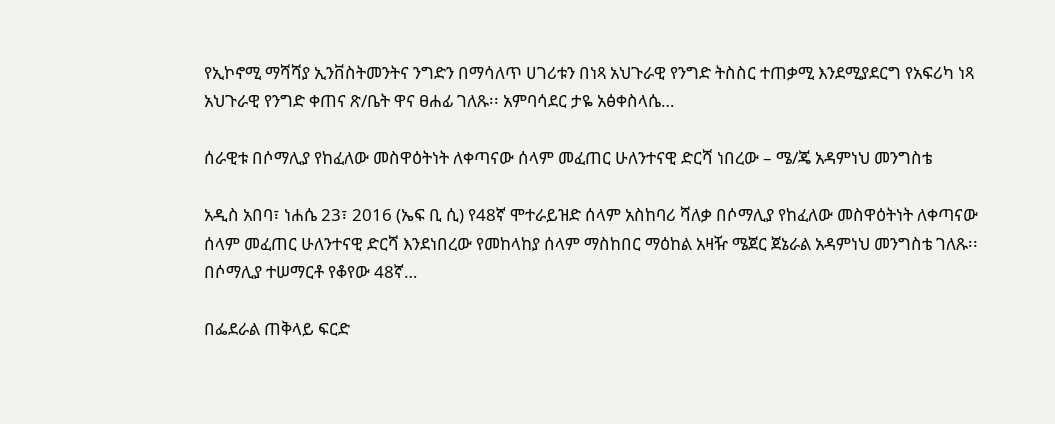የኢኮኖሚ ማሻሻያ ኢንቨስትመንትና ንግድን በማሳለጥ ሀገሪቱን በነጻ አህጉራዊ የንግድ ትስስር ተጠቃሚ እንደሚያደርግ የአፍሪካ ነጻ አህጉራዊ የንግድ ቀጠና ጽ/ቤት ዋና ፀሐፊ ገለጹ፡፡ አምባሳደር ታዬ አፅቀስላሴ…

ሰራዊቱ በሶማሊያ የከፈለው መስዋዕትነት ለቀጣናው ሰላም መፈጠር ሁለንተናዊ ድርሻ ነበረው – ሜ/ጄ አዳምነህ መንግስቴ

አዲስ አበባ፣ ነሐሴ 23፣ 2016 (ኤፍ ቢ ሲ) የ48ኛ ሞተራይዝድ ሰላም አስከባሪ ሻለቃ በሶማሊያ የከፈለው መስዋዕትነት ለቀጣናው ሰላም መፈጠር ሁለንተናዊ ድርሻ እንደነበረው የመከላከያ ሰላም ማስከበር ማዕከል አዛዥ ሜጀር ጀኔራል አዳምነህ መንግስቴ ገለጹ፡፡ በሶማሊያ ተሠማርቶ የቆየው 48ኛ…

በፌደራል ጠቅላይ ፍርድ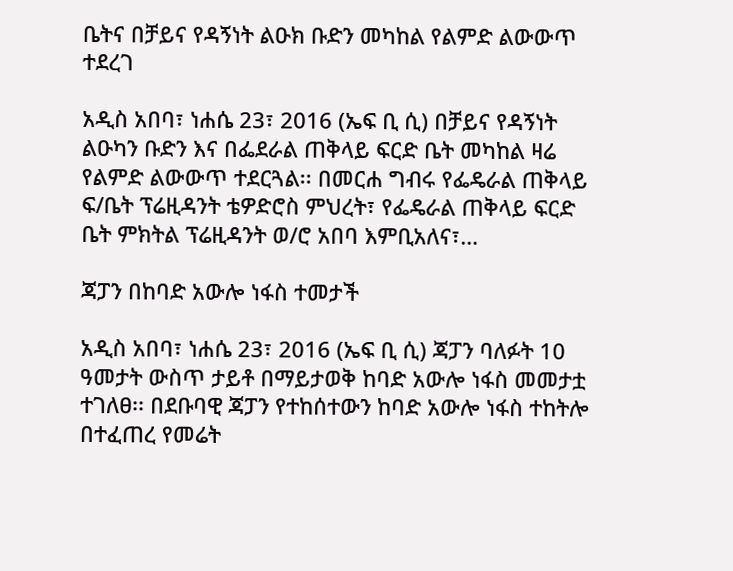ቤትና በቻይና የዳኝነት ልዑክ ቡድን መካከል የልምድ ልውውጥ ተደረገ

አዲስ አበባ፣ ነሐሴ 23፣ 2016 (ኤፍ ቢ ሲ) በቻይና የዳኝነት ልዑካን ቡድን እና በፌደራል ጠቅላይ ፍርድ ቤት መካከል ዛሬ የልምድ ልውውጥ ተደርጓል፡፡ በመርሐ ግብሩ የፌዴራል ጠቅላይ ፍ/ቤት ፕሬዚዳንት ቴዎድሮስ ምህረት፣ የፌዴራል ጠቅላይ ፍርድ ቤት ምክትል ፕሬዚዳንት ወ/ሮ አበባ እምቢአለና፣…

ጃፓን በከባድ አውሎ ነፋስ ተመታች

አዲስ አበባ፣ ነሐሴ 23፣ 2016 (ኤፍ ቢ ሲ) ጃፓን ባለፉት 10 ዓመታት ውስጥ ታይቶ በማይታወቅ ከባድ አውሎ ነፋስ መመታቷ ተገለፀ፡፡ በደቡባዊ ጃፓን የተከሰተውን ከባድ አውሎ ነፋስ ተከትሎ በተፈጠረ የመሬት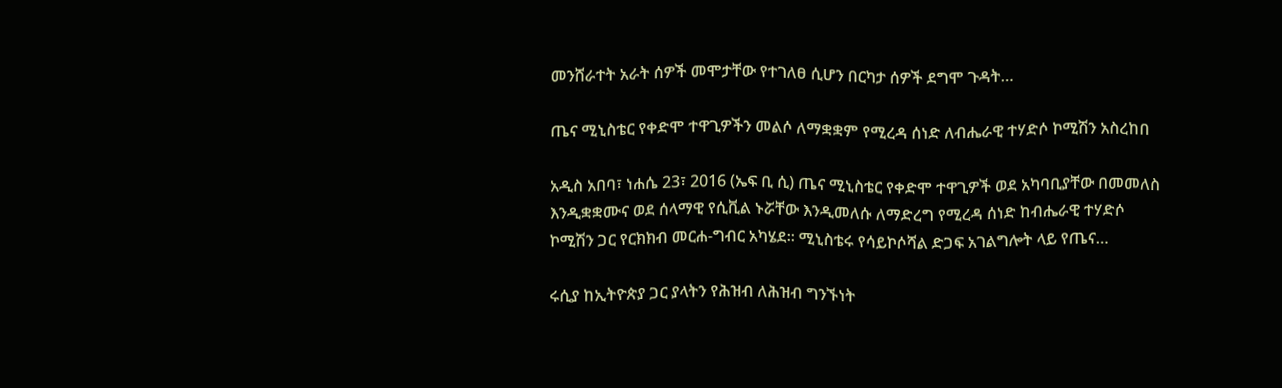መንሸራተት አራት ሰዎች መሞታቸው የተገለፀ ሲሆን በርካታ ሰዎች ደግሞ ጉዳት…

ጤና ሚኒስቴር የቀድሞ ተዋጊዎችን መልሶ ለማቋቋም የሚረዳ ሰነድ ለብሔራዊ ተሃድሶ ኮሚሽን አስረከበ

አዲስ አበባ፣ ነሐሴ 23፣ 2016 (ኤፍ ቢ ሲ) ጤና ሚኒስቴር የቀድሞ ተዋጊዎች ወደ አካባቢያቸው በመመለስ እንዲቋቋሙና ወደ ሰላማዊ የሲቪል ኑሯቸው እንዲመለሱ ለማድረግ የሚረዳ ሰነድ ከብሔራዊ ተሃድሶ ኮሚሽን ጋር የርክክብ መርሐ-ግብር አካሄደ፡፡ ሚኒስቴሩ የሳይኮሶሻል ድጋፍ አገልግሎት ላይ የጤና…

ሩሲያ ከኢትዮጵያ ጋር ያላትን የሕዝብ ለሕዝብ ግንኙነት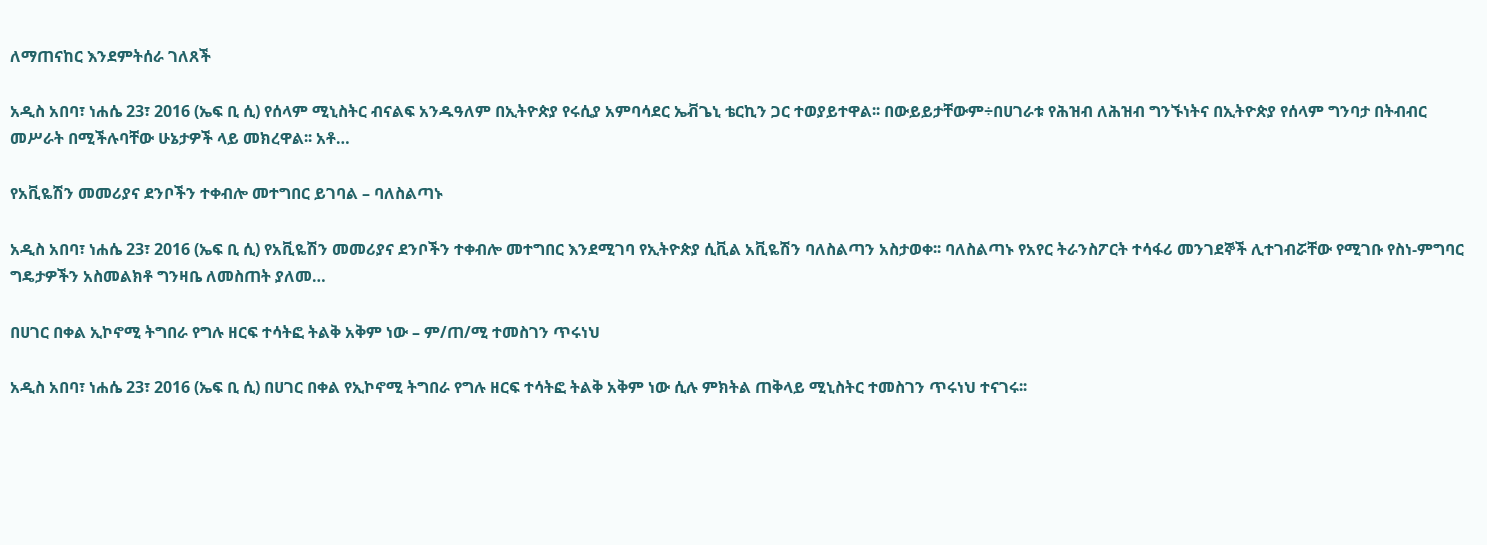ለማጠናከር እንደምትሰራ ገለጸች

አዲስ አበባ፣ ነሐሴ 23፣ 2016 (ኤፍ ቢ ሲ) የሰላም ሚኒስትር ብናልፍ አንዱዓለም በኢትዮጵያ የሩሲያ አምባሳደር ኤቭጌኒ ቴርኪን ጋር ተወያይተዋል፡፡ በውይይታቸውም÷በሀገራቱ የሕዝብ ለሕዝብ ግንኙነትና በኢትዮጵያ የሰላም ግንባታ በትብብር መሥራት በሚችሉባቸው ሁኔታዎች ላይ መክረዋል፡፡ አቶ…

የአቪዬሽን መመሪያና ደንቦችን ተቀብሎ መተግበር ይገባል – ባለስልጣኑ

አዲስ አበባ፣ ነሐሴ 23፣ 2016 (ኤፍ ቢ ሲ) የአቪዬሽን መመሪያና ደንቦችን ተቀብሎ መተግበር እንደሚገባ የኢትዮጵያ ሲቪል አቪዬሽን ባለስልጣን አስታወቀ፡፡ ባለስልጣኑ የአየር ትራንስፖርት ተሳፋሪ መንገደኞች ሊተገብሯቸው የሚገቡ የስነ-ምግባር ግዴታዎችን አስመልክቶ ግንዛቤ ለመስጠት ያለመ…

በሀገር በቀል ኢኮኖሚ ትግበራ የግሉ ዘርፍ ተሳትፎ ትልቅ አቅም ነው – ም/ጠ/ሚ ተመስገን ጥሩነህ

አዲስ አበባ፣ ነሐሴ 23፣ 2016 (ኤፍ ቢ ሲ) በሀገር በቀል የኢኮኖሚ ትግበራ የግሉ ዘርፍ ተሳትፎ ትልቅ አቅም ነው ሲሉ ምክትል ጠቅላይ ሚኒስትር ተመስገን ጥሩነህ ተናገሩ፡፡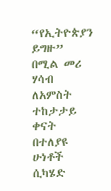“የኢትዮጵያን ይግዙ” በሚል መሪ ሃሳብ ለአምስት ተከታታይ ቀናት በተለያዩ ሁነቶች ሲካሄድ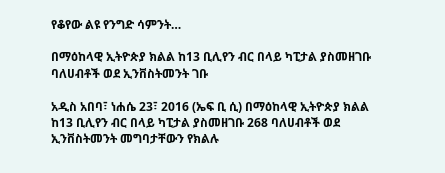የቆየው ልዩ የንግድ ሳምንት…

በማዕከላዊ ኢትዮጵያ ክልል ከ13 ቢሊየን ብር በላይ ካፒታል ያስመዘገቡ ባለሀብቶች ወደ ኢንቨስትመንት ገቡ

አዲስ አበባ፣ ነሐሴ 23፣ 2016 (ኤፍ ቢ ሲ) በማዕከላዊ ኢትዮጵያ ክልል ከ13 ቢሊየን ብር በላይ ካፒታል ያስመዘገቡ 268 ባለሀብቶች ወደ ኢንቨስትመንት መግባታቸውን የክልሉ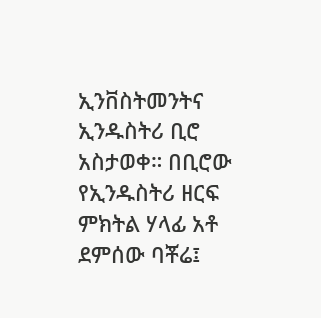ኢንቨስትመንትና ኢንዱስትሪ ቢሮ አስታወቀ። በቢሮው የኢንዱስትሪ ዘርፍ ምክትል ሃላፊ አቶ ደምሰው ባቾሬ፤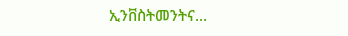ኢንቨስትመንትና…